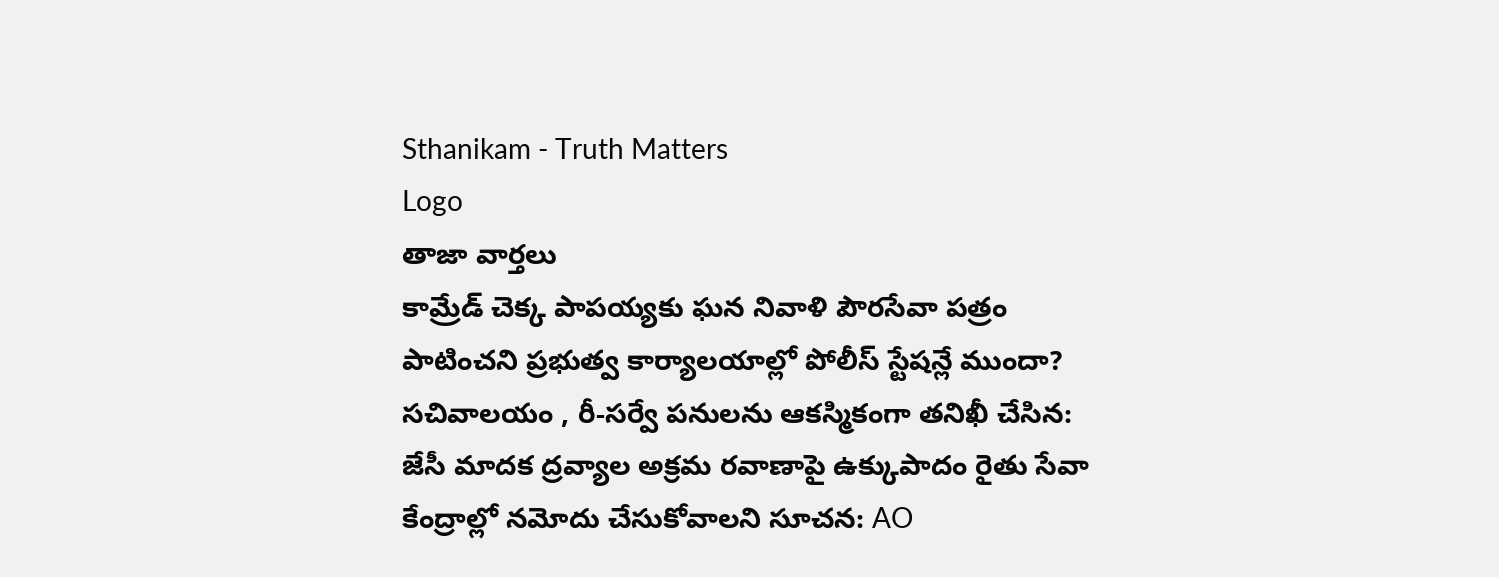Sthanikam - Truth Matters
Logo
తాజా వార్తలు
కామ్రేడ్ చెక్క పాపయ్యకు ఘన నివాళి పౌరసేవా పత్రం పాటించని ప్రభుత్వ కార్యాలయాల్లో పోలీస్ స్టేషన్లే ముందా? సచివాలయం , రీ-సర్వే పనులను ఆకస్మికంగా తనిఖీ చేసిన: జేసీ మాదక ద్రవ్యాల అక్రమ రవాణాపై ఉక్కుపాదం రైతు సేవా కేంద్రాల్లో నమోదు చేసుకోవాలని సూచన: AO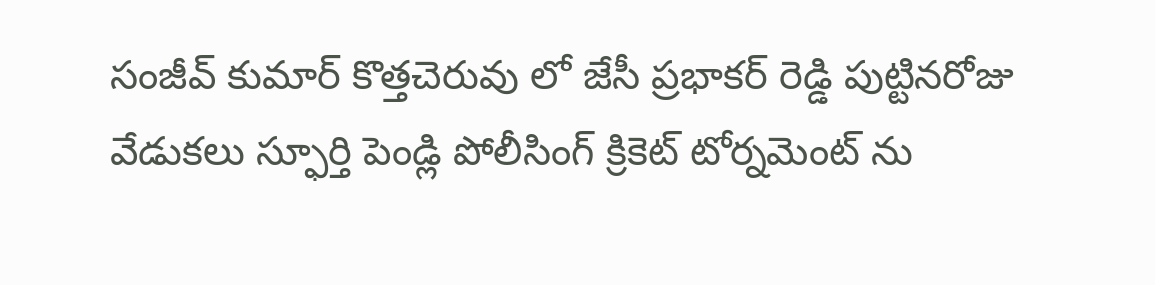సంజీవ్ కుమార్ కొత్తచెరువు లో జేసీ ప్రభాకర్ రెడ్డి పుట్టినరోజు వేడుకలు స్ఫూర్తి పెండ్లి పోలీసింగ్ క్రికెట్ టోర్నమెంట్ ను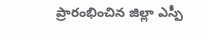ప్రారంభించిన జిల్లా ఎస్పీ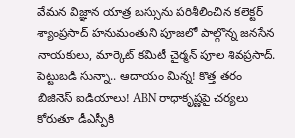వేమన విజ్ఞాన యాత్ర బస్సును పరిశీలించిన కలెక్టర్ శ్యాంప్రసాద్ హనుమంతుని పూజలో పాల్గొన్న జనసేన నాయకులు, మార్కెట్ కమిటీ చైర్మన్ పూల శివప్రసాద్. పెట్టుబడి సున్నా.. ఆదాయం మిన్న! కొత్త తరం బిజినెస్ ఐడియాలు! ABN రాధాకృష్ణపై చర్యలు కోరుతూ డీఎస్పీకి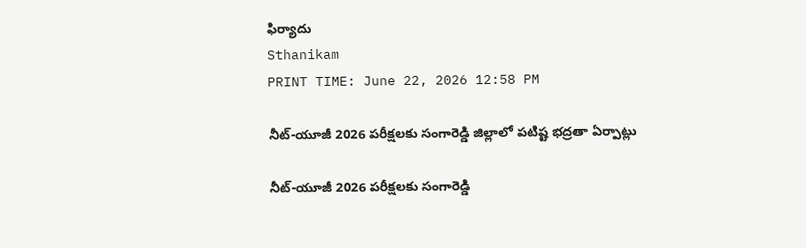ఫిర్యాదు
Sthanikam
PRINT TIME: June 22, 2026 12:58 PM

నీట్-యూజీ 2026 పరీక్షలకు సంగారెడ్డి జిల్లాలో పటిష్ట భద్రతా ఏర్పాట్లు

నీట్-యూజీ 2026 పరీక్షలకు సంగారెడ్డి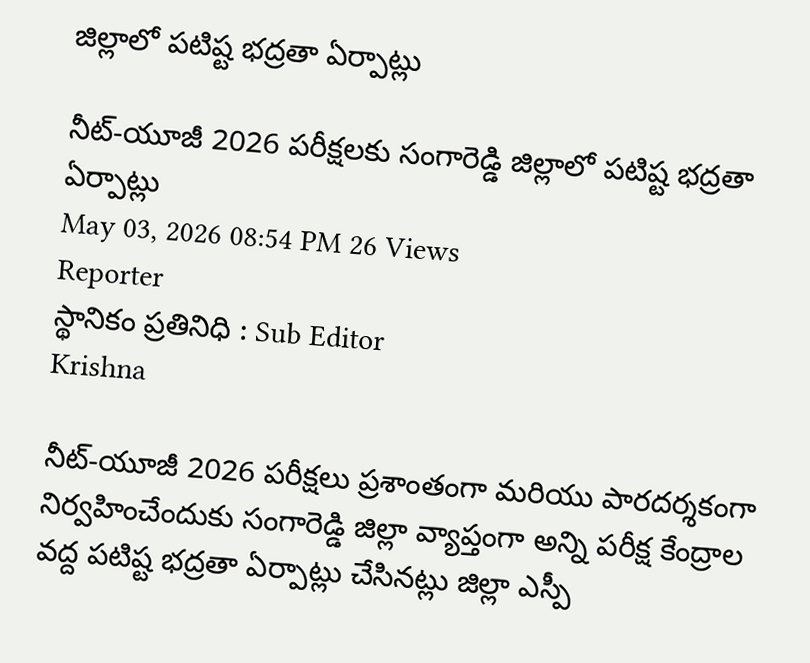జిల్లాలో పటిష్ట భద్రతా ఏర్పాట్లు

నీట్-యూజీ 2026 పరీక్షలకు సంగారెడ్డి జిల్లాలో పటిష్ట భద్రతా ఏర్పాట్లు
May 03, 2026 08:54 PM 26 Views
Reporter
స్థానికం ప్రతినిధి : Sub Editor
Krishna

నీట్-యూజీ 2026 పరీక్షలు ప్రశాంతంగా మరియు పారదర్శకంగా నిర్వహించేందుకు సంగారెడ్డి జిల్లా వ్యాప్తంగా అన్ని పరీక్ష కేంద్రాల వద్ద పటిష్ట భద్రతా ఏర్పాట్లు చేసినట్లు జిల్లా ఎస్పీ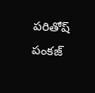పరితోష్ పంకజ్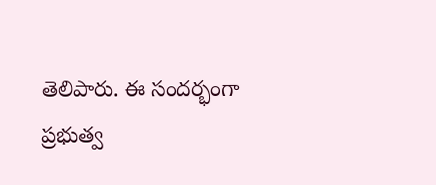తెలిపారు. ఈ సందర్భంగా ప్రభుత్వ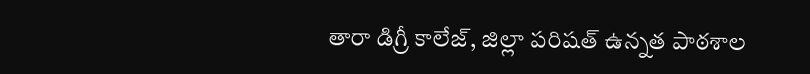తారా డిగ్రీ కాలేజ్, జిల్లా పరిషత్ ఉన్నత పాఠశాల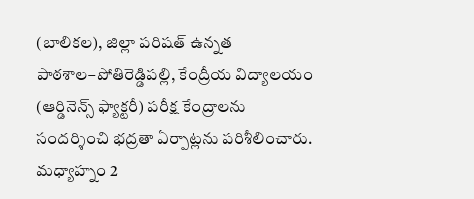(బాలికల), జిల్లా పరిషత్ ఉన్నత పాఠశాల–పోతిరెడ్డిపల్లి, కేంద్రీయ విద్యాలయం (ఆర్డినెన్స్ ఫ్యాక్టరీ) పరీక్ష కేంద్రాలను సందర్శించి భద్రతా ఏర్పాట్లను పరిశీలించారు. మధ్యాహ్నం 2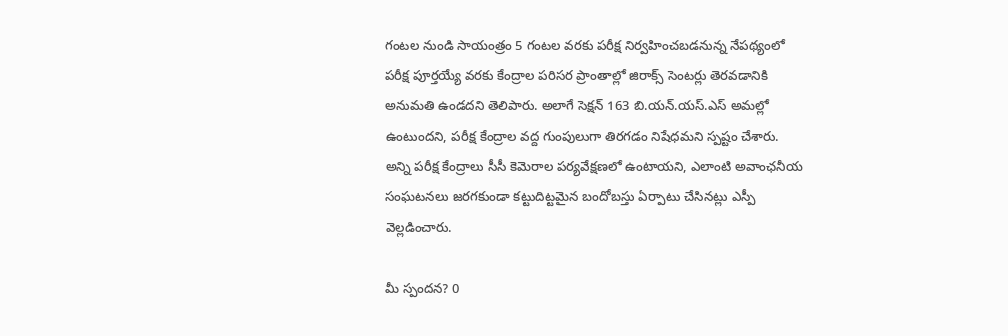గంటల నుండి సాయంత్రం 5 గంటల వరకు పరీక్ష నిర్వహించబడనున్న నేపథ్యంలో పరీక్ష పూర్తయ్యే వరకు కేంద్రాల పరిసర ప్రాంతాల్లో జిరాక్స్ సెంటర్లు తెరవడానికి అనుమతి ఉండదని తెలిపారు. అలాగే సెక్షన్ 163 బి.యన్.యస్.ఎస్ అమల్లో ఉంటుందని, పరీక్ష కేంద్రాల వద్ద గుంపులుగా తిరగడం నిషేధమని స్పష్టం చేశారు. అన్ని పరీక్ష కేంద్రాలు సీసీ కెమెరాల పర్యవేక్షణలో ఉంటాయని, ఎలాంటి అవాంఛనీయ సంఘటనలు జరగకుండా కట్టుదిట్టమైన బందోబస్తు ఏర్పాటు చేసినట్లు ఎస్పీ వెల్లడించారు.

మీ స్పందన? 0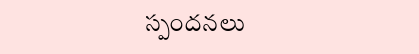స్పందనలు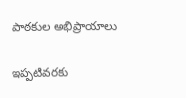పాఠకుల అభిప్రాయాలు

ఇప్పటివరకు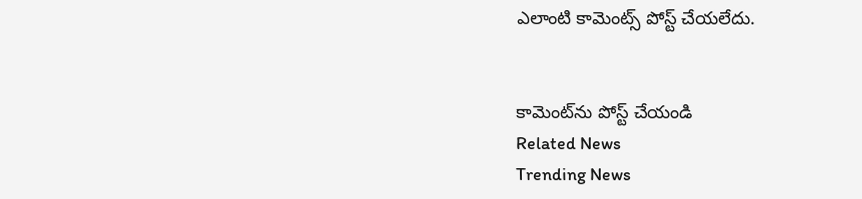ఎలాంటి కామెంట్స్ పోస్ట్ చేయలేదు.


కామెంట్‌ను పోస్ట్ చేయండి
Related News
Trending News